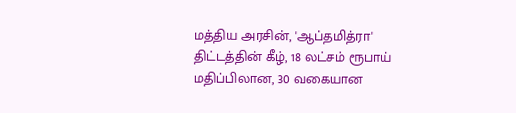மத்திய அரசின், 'ஆப்தமித்ரா' திட்டத்தின் கீழ், 18 லட்சம் ரூபாய் மதிப்பிலான, 30 வகையான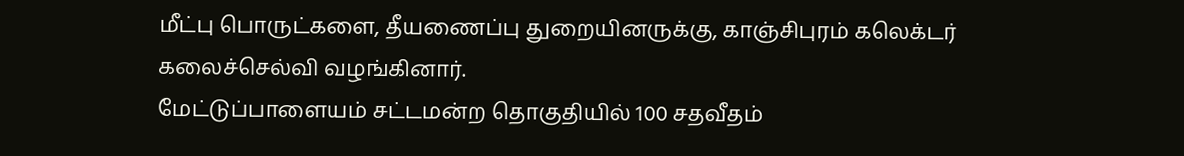மீட்பு பொருட்களை, தீயணைப்பு துறையினருக்கு, காஞ்சிபுரம் கலெக்டர் கலைச்செல்வி வழங்கினார்.
மேட்டுப்பாளையம் சட்டமன்ற தொகுதியில் 100 சதவீதம்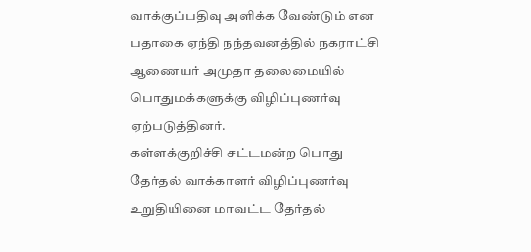வாக்குப்பதிவு அளிக்க வேண்டும் என பதாகை ஏந்தி நந்தவனத்தில் நகராட்சி ஆணையர் அமுதா தலைமையில் பொதுமக்களுக்கு விழிப்புணர்வு ஏற்படுத்தினர்.
கள்ளக்குறிச்சி சட்டமன்ற பொது தேர்தல் வாக்காளர் விழிப்புணர்வு உறுதியினை மாவட்ட தேர்தல்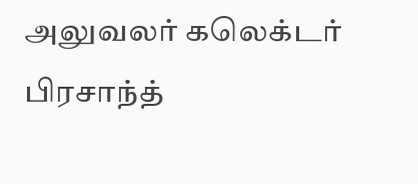அலுவலர் கலெக்டர் பிரசாந்த்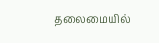தலைமையில்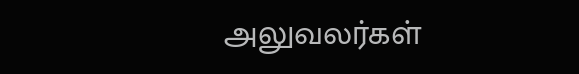அலுவலர்கள்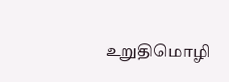உறுதிமொழி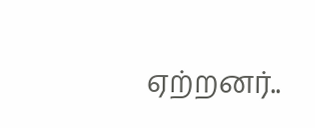ஏற்றனர்..